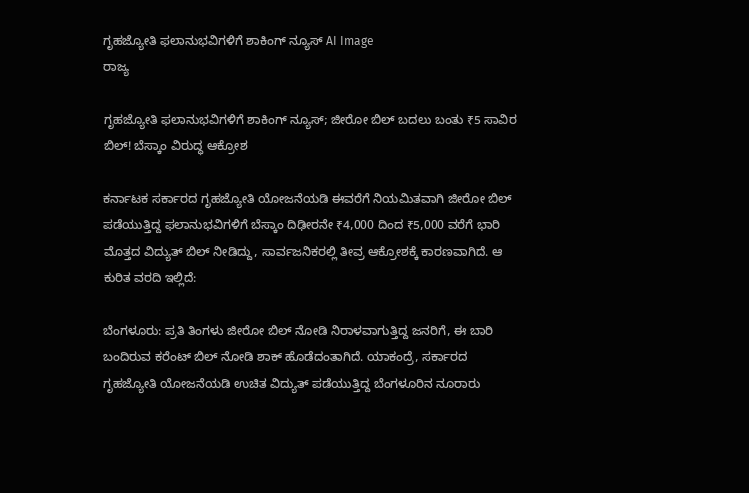ಗೃಹಜ್ಯೋತಿ ಫಲಾನುಭವಿಗಳಿಗೆ ಶಾಕಿಂಗ್ ನ್ಯೂಸ್ AI Image
ರಾಜ್ಯ

ಗೃಹಜ್ಯೋತಿ ಫಲಾನುಭವಿಗಳಿಗೆ ಶಾಕಿಂಗ್ ನ್ಯೂಸ್; ಜೀರೋ ಬಿಲ್ ಬದಲು ಬಂತು ₹5 ಸಾವಿರ ಬಿಲ್! ಬೆಸ್ಕಾಂ ವಿರುದ್ಧ ಆಕ್ರೋಶ

ಕರ್ನಾಟಕ ಸರ್ಕಾರದ ಗೃಹಜ್ಯೋತಿ ಯೋಜನೆಯಡಿ ಈವರೆಗೆ ನಿಯಮಿತವಾಗಿ ಜೀರೋ ಬಿಲ್ ಪಡೆಯುತ್ತಿದ್ದ ಫಲಾನುಭವಿಗಳಿಗೆ ಬೆಸ್ಕಾಂ ದಿಢೀರನೇ ₹4,000 ದಿಂದ ₹5,000 ವರೆಗೆ ಭಾರಿ ಮೊತ್ತದ ವಿದ್ಯುತ್ ಬಿಲ್ ನೀಡಿದ್ದು, ಸಾರ್ವಜನಿಕರಲ್ಲಿ ತೀವ್ರ ಆಕ್ರೋಶಕ್ಕೆ ಕಾರಣವಾಗಿದೆ. ಆ ಕುರಿತ ವರದಿ ಇಲ್ಲಿದೆ:

ಬೆಂಗಳೂರು: ಪ್ರತಿ ತಿಂಗಳು ಜೀರೋ ಬಿಲ್ ನೋಡಿ ನಿರಾಳವಾಗುತ್ತಿದ್ದ ಜನರಿಗೆ, ಈ ಬಾರಿ ಬಂದಿರುವ ಕರೆಂಟ್ ಬಿಲ್ ನೋಡಿ ಶಾಕ್ ಹೊಡೆದಂತಾಗಿದೆ. ಯಾಕಂದ್ರೆ, ಸರ್ಕಾರದ ಗೃಹಜ್ಯೋತಿ ಯೋಜನೆಯಡಿ ಉಚಿತ ವಿದ್ಯುತ್ ಪಡೆಯುತ್ತಿದ್ದ ಬೆಂಗಳೂರಿನ ನೂರಾರು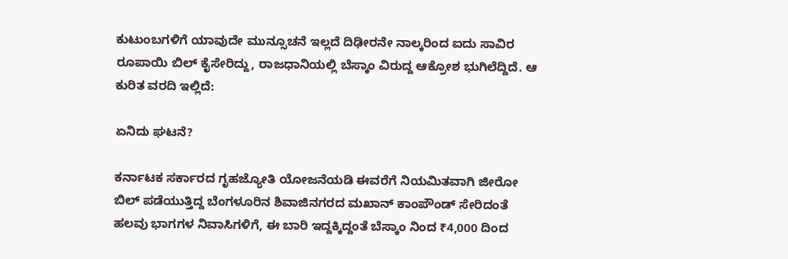ಕುಟುಂಬಗಳಿಗೆ ಯಾವುದೇ ಮುನ್ಸೂಚನೆ ಇಲ್ಲದೆ ದಿಢೀರನೇ ನಾಲ್ಕರಿಂದ ಐದು ಸಾವಿರ ರೂಪಾಯಿ ಬಿಲ್ ಕೈಸೇರಿದ್ದು, ರಾಜಧಾನಿಯಲ್ಲಿ ಬೆಸ್ಕಾಂ ವಿರುದ್ದ ಆಕ್ರೋಶ ಭುಗಿಲೆದ್ದಿದೆ. ಆ ಕುರಿತ ವರದಿ ಇಲ್ಲಿದೆ:

ಏನಿದು ಘಟನೆ?

ಕರ್ನಾಟಕ ಸರ್ಕಾರದ ಗೃಹಜ್ಯೋತಿ ಯೋಜನೆಯಡಿ ಈವರೆಗೆ ನಿಯಮಿತವಾಗಿ ಜೀರೋ ಬಿಲ್ ಪಡೆಯುತ್ತಿದ್ದ ಬೆಂಗಳೂರಿನ ಶಿವಾಜಿನಗರದ ಮಖಾನ್ ಕಾಂಪೌಂಡ್ ಸೇರಿದಂತೆ ಹಲವು ಭಾಗಗಳ ನಿವಾಸಿಗಳಿಗೆ, ಈ ಬಾರಿ ಇದ್ದಕ್ಕಿದ್ದಂತೆ ಬೆಸ್ಕಾಂ ನಿಂದ ₹4,000 ದಿಂದ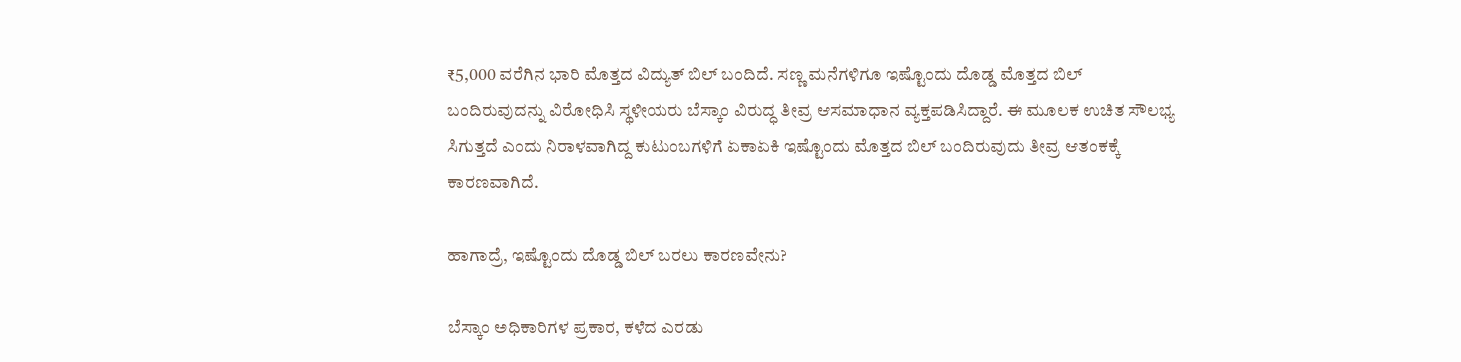₹5,000 ವರೆಗಿನ ಭಾರಿ ಮೊತ್ತದ ವಿದ್ಯುತ್ ಬಿಲ್ ಬಂದಿದೆ. ಸಣ್ಣ ಮನೆಗಳಿಗೂ ಇಷ್ಟೊಂದು ದೊಡ್ಡ ಮೊತ್ತದ ಬಿಲ್ ಬಂದಿರುವುದನ್ನು ವಿರೋಧಿಸಿ ಸ್ಥಳೀಯರು ಬೆಸ್ಕಾಂ ವಿರುದ್ಧ ತೀವ್ರ ಆಸಮಾಧಾನ ವ್ಯಕ್ತಪಡಿಸಿದ್ದಾರೆ. ಈ ಮೂಲಕ ಉಚಿತ ಸೌಲಭ್ಯ ಸಿಗುತ್ತದೆ ಎಂದು ನಿರಾಳವಾಗಿದ್ದ ಕುಟುಂಬಗಳಿಗೆ ಏಕಾಏಕಿ ಇಷ್ಟೊಂದು ಮೊತ್ತದ ಬಿಲ್ ಬಂದಿರುವುದು ತೀವ್ರ ಆತಂಕಕ್ಕೆ ಕಾರಣವಾಗಿದೆ.

ಹಾಗಾದ್ರೆ, ಇಷ್ಟೊಂದು ದೊಡ್ಡ ಬಿಲ್ ಬರಲು ಕಾರಣವೇನು?

ಬೆಸ್ಕಾಂ ಅಧಿಕಾರಿಗಳ ಪ್ರಕಾರ, ಕಳೆದ ಎರಡು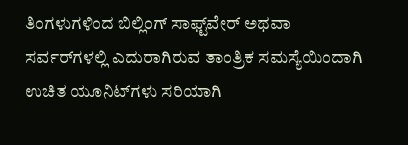ತಿಂಗಳುಗಳಿಂದ ಬಿಲ್ಲಿಂಗ್ ಸಾಫ್ಟ್‌ವೇರ್ ಅಥವಾ ಸರ್ವರ್‌ಗಳಲ್ಲಿ ಎದುರಾಗಿರುವ ತಾಂತ್ರಿಕ ಸಮಸ್ಯೆಯಿಂದಾಗಿ ಉಚಿತ ಯೂನಿಟ್‌ಗಳು ಸರಿಯಾಗಿ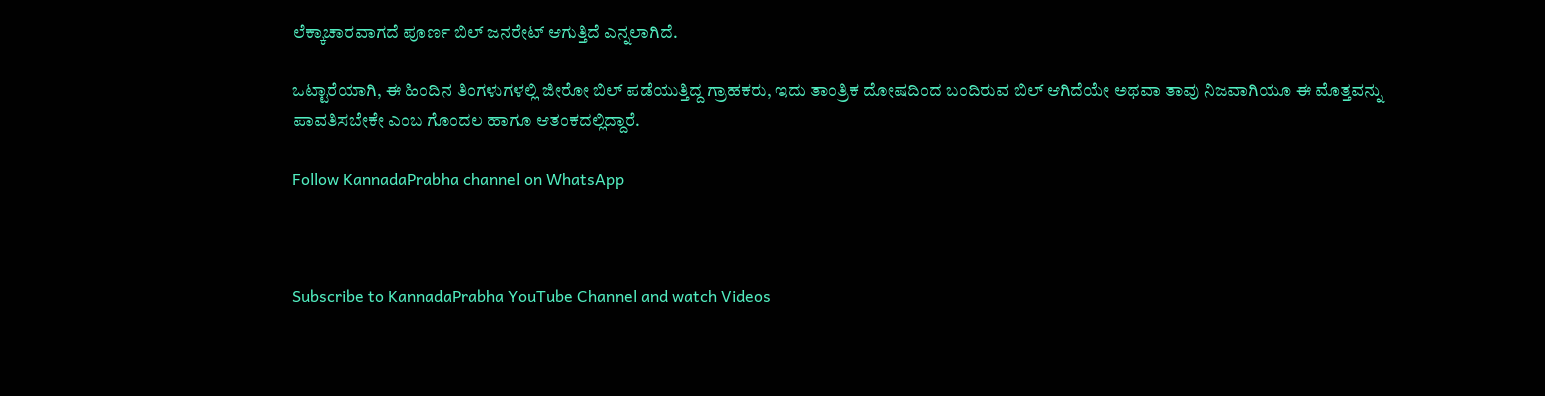ಲೆಕ್ಕಾಚಾರವಾಗದೆ ಪೂರ್ಣ ಬಿಲ್ ಜನರೇಟ್ ಆಗುತ್ತಿದೆ ಎನ್ನಲಾಗಿದೆ.

ಒಟ್ಟಾರೆಯಾಗಿ, ಈ ಹಿಂದಿನ ತಿಂಗಳುಗಳಲ್ಲಿ ಜೀರೋ ಬಿಲ್ ಪಡೆಯುತ್ತಿದ್ದ ಗ್ರಾಹಕರು, ಇದು ತಾಂತ್ರಿಕ ದೋಷದಿಂದ ಬಂದಿರುವ ಬಿಲ್ ಆಗಿದೆಯೇ ಅಥವಾ ತಾವು ನಿಜವಾಗಿಯೂ ಈ ಮೊತ್ತವನ್ನು ಪಾವತಿಸಬೇಕೇ ಎಂಬ ಗೊಂದಲ ಹಾಗೂ ಆತಂಕದಲ್ಲಿದ್ದಾರೆ.

Follow KannadaPrabha channel on WhatsApp



Subscribe to KannadaPrabha YouTube Channel and watch Videos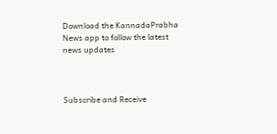Download the KannadaPrabha News app to follow the latest news updates



Subscribe and Receive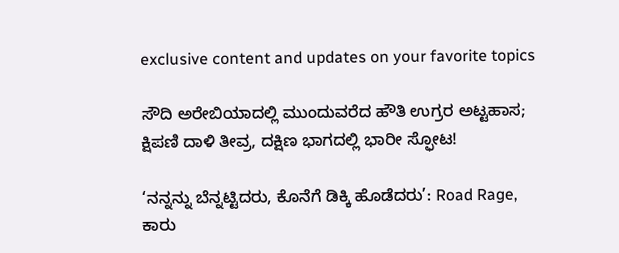exclusive content and updates on your favorite topics

ಸೌದಿ ಅರೇಬಿಯಾದಲ್ಲಿ ಮುಂದುವರೆದ ಹೌತಿ ಉಗ್ರರ ಅಟ್ಟಹಾಸ; ಕ್ಷಿಪಣಿ ದಾಳಿ ತೀವ್ರ, ದಕ್ಷಿಣ ಭಾಗದಲ್ಲಿ ಭಾರೀ ಸ್ಫೋಟ!

‘ನನ್ನನ್ನು ಬೆನ್ನಟ್ಟಿದರು, ಕೊನೆಗೆ ಡಿಕ್ಕಿ ಹೊಡೆದರು’: Road Rage, ಕಾರು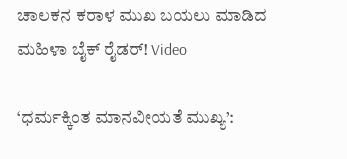ಚಾಲಕನ ಕರಾಳ ಮುಖ ಬಯಲು ಮಾಡಿದ ಮಹಿಳಾ ಬೈಕ್ ರೈಡರ್! Video

‘ಧರ್ಮಕ್ಕಿಂತ ಮಾನವೀಯತೆ ಮುಖ್ಯ’: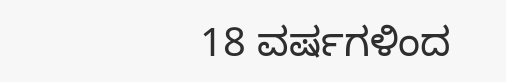18 ವರ್ಷಗಳಿಂದ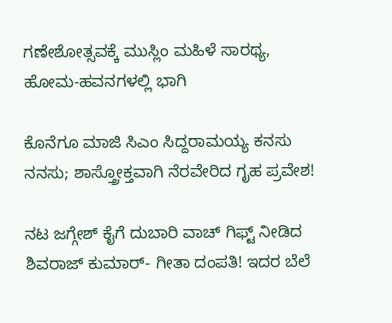ಗಣೇಶೋತ್ಸವಕ್ಕೆ ಮುಸ್ಲಿಂ ಮಹಿಳೆ ಸಾರಥ್ಯ, ಹೋಮ-ಹವನಗಳಲ್ಲಿ ಭಾಗಿ

ಕೊನೆಗೂ ಮಾಜಿ ಸಿಎಂ ಸಿದ್ದರಾಮಯ್ಯ ಕನಸು ನನಸು; ಶಾಸ್ತ್ರೋಕ್ತವಾಗಿ ನೆರವೇರಿದ ಗೃಹ ಪ್ರವೇಶ!

ನಟ ಜಗ್ಗೇಶ್ ಕೈಗೆ ದುಬಾರಿ ವಾಚ್ ಗಿಫ್ಟ್ ನೀಡಿದ ಶಿವರಾಜ್ ಕುಮಾರ್- ಗೀತಾ ದಂಪತಿ! ಇದರ ಬೆಲೆ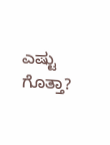ಎಷ್ಟು ಗೊತ್ತಾ?